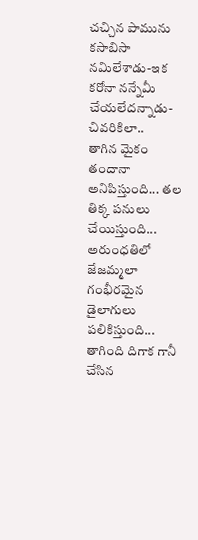చచ్చిన పామును కసాబిసా నమిలేశాడు-ఇక కరోనా నన్నేమీ చేయలేదన్నాడు-చివరికిలా..
తాగిన మైకం తందానా అనిపిస్తుంది... తల తిక్క పనులు చేయిస్తుంది... అరుంధతిలో జేజమ్మలా గంభీరమైన డైలాగులు పలికిస్తుంది... తాగింది దిగాక గానీ చేసిన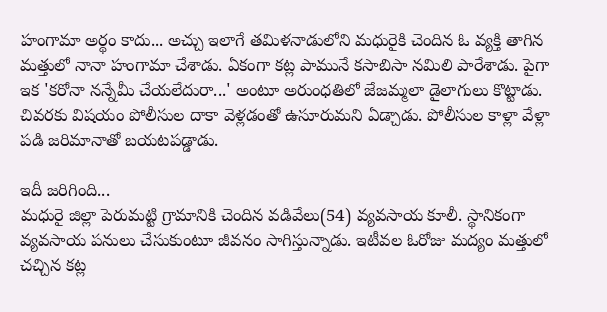హంగామా అర్థం కాదు... అచ్చు ఇలాగే తమిళనాడులోని మధురైకి చెందిన ఓ వ్యక్తి తాగిన మత్తులో నానా హంగామా చేశాడు. ఏకంగా కట్ల పామునే కసాబిసా నమిలి పారేశాడు. పైగా ఇక 'కరోనా నన్నేమీ చేయలేదురా...' అంటూ అరుంధతిలో జేజమ్మలా డైలాగులు కొట్టాడు. చివరకు విషయం పోలీసుల దాకా వెళ్లడంతో ఉసూరుమని ఏడ్చాడు. పోలీసుల కాళ్లా వేళ్లా పడి జరిమానాతో బయటపడ్డాడు.

ఇదీ జరిగింది...
మధురై జిల్లా పెరుమట్టి గ్రామానికి చెందిన వడివేలు(54) వ్యవసాయ కూలీ. స్థానికంగా వ్యవసాయ పనులు చేసుకుంటూ జీవనం సాగిస్తున్నాడు. ఇటీవల ఓరోజు మద్యం మత్తులో చచ్చిన కట్ల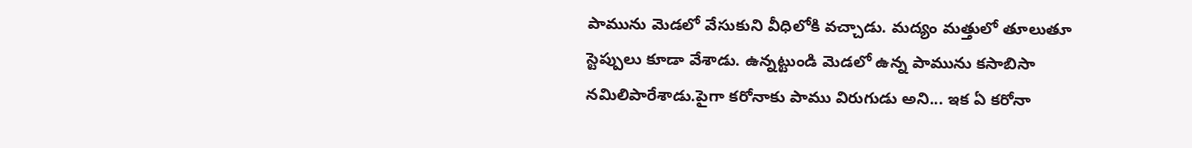పామును మెడలో వేసుకుని వీధిలోకి వచ్చాడు. మద్యం మత్తులో తూలుతూ స్టెప్పులు కూడా వేశాడు. ఉన్నట్టుండి మెడలో ఉన్న పామును కసాబిసా నమిలిపారేశాడు.పైగా కరోనాకు పాము విరుగుడు అని... ఇక ఏ కరోనా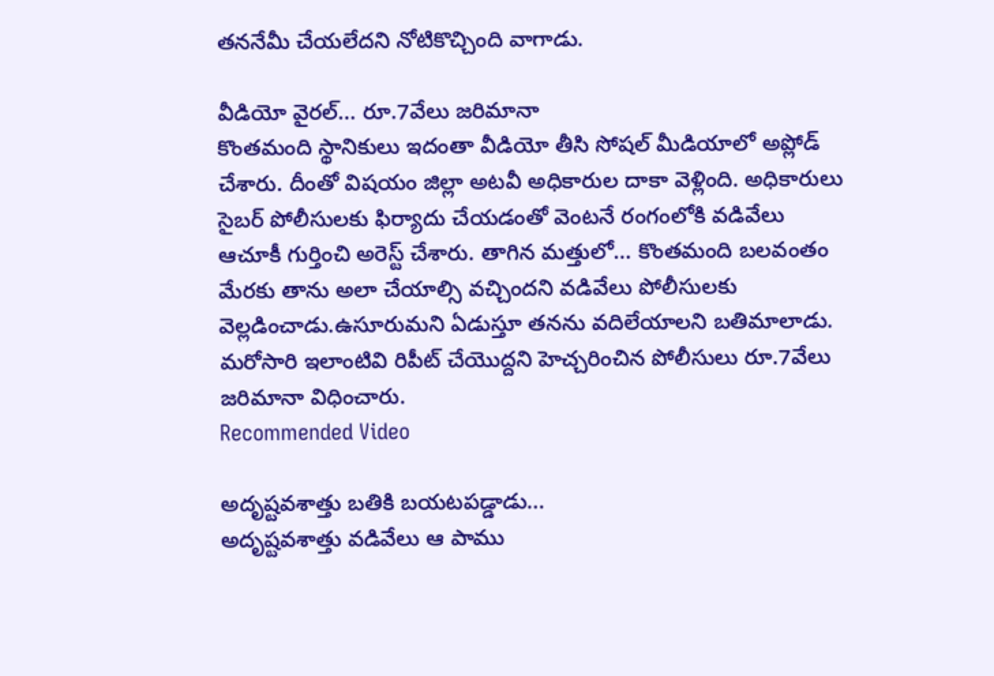తననేమీ చేయలేదని నోటికొచ్చింది వాగాడు.

వీడియో వైరల్... రూ.7వేలు జరిమానా
కొంతమంది స్థానికులు ఇదంతా వీడియో తీసి సోషల్ మీడియాలో అప్లోడ్ చేశారు. దీంతో విషయం జిల్లా అటవీ అధికారుల దాకా వెళ్లింది. అధికారులు సైబర్ పోలీసులకు ఫిర్యాదు చేయడంతో వెంటనే రంగంలోకి వడివేలు ఆచూకీ గుర్తించి అరెస్ట్ చేశారు. తాగిన మత్తులో... కొంతమంది బలవంతం మేరకు తాను అలా చేయాల్సి వచ్చిందని వడివేలు పోలీసులకు వెల్లడించాడు.ఉసూరుమని ఏడుస్తూ తనను వదిలేయాలని బతిమాలాడు. మరోసారి ఇలాంటివి రిపీట్ చేయొద్దని హెచ్చరించిన పోలీసులు రూ.7వేలు జరిమానా విధించారు.
Recommended Video

అదృష్టవశాత్తు బతికి బయటపడ్డాడు...
అదృష్టవశాత్తు వడివేలు ఆ పాము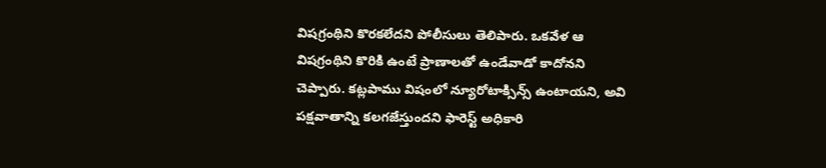విషగ్రంథిని కొరకలేదని పోలీసులు తెలిపారు. ఒకవేళ ఆ విషగ్రంథిని కొరికి ఉంటే ప్రాణాలతో ఉండేవాడో కాదోనని చెప్పారు. కట్లపాము విషంలో న్యూరోటాక్సిన్స్ ఉంటాయని, అవి పక్షవాతాన్ని కలగజేస్తుందని ఫారెస్ట్ అధికారి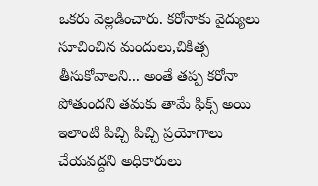ఒకరు వెల్లడించారు. కరోనాకు వైద్యులు సూచించిన మందులు,చికిత్స తీసుకోవాలని... అంతే తప్ప కరోనా పోతుందని తమకు తామే ఫిక్స్ అయి ఇలాంటి పిచ్చి పిచ్చి ప్రయోగాలు చేయవద్దని అధికారులు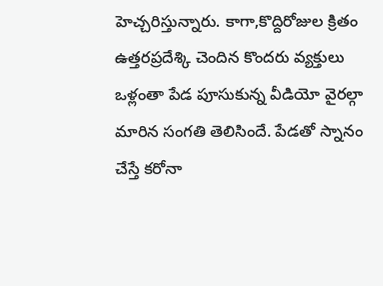హెచ్చరిస్తున్నారు. కాగా,కొద్దిరోజుల క్రితం ఉత్తరప్రదేశ్కి చెందిన కొందరు వ్యక్తులు ఒళ్లంతా పేడ పూసుకున్న వీడియో వైరల్గా మారిన సంగతి తెలిసిందే. పేడతో స్నానం చేస్తే కరోనా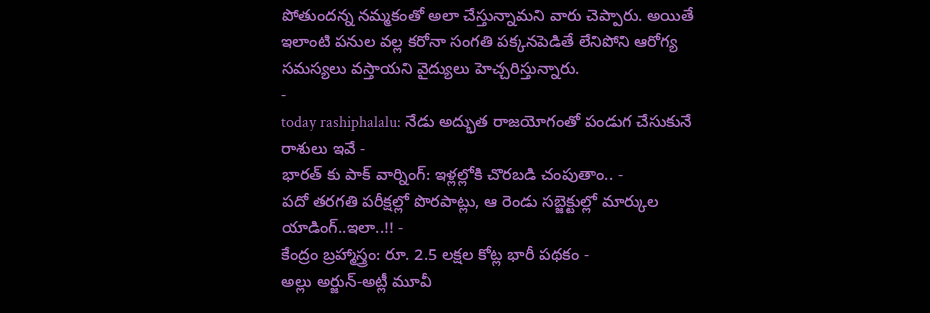పోతుందన్న నమ్మకంతో అలా చేస్తున్నామని వారు చెప్పారు. అయితే ఇలాంటి పనుల వల్ల కరోనా సంగతి పక్కనపెడితే లేనిపోని ఆరోగ్య సమస్యలు వస్తాయని వైద్యులు హెచ్చరిస్తున్నారు.
-
today rashiphalalu: నేడు అద్భుత రాజయోగంతో పండుగ చేసుకునే రాశులు ఇవే -
భారత్ కు పాక్ వార్నింగ్: ఇళ్లల్లోకి చొరబడి చంపుతాం.. -
పదో తరగతి పరీక్షల్లో పొరపాట్లు, ఆ రెండు సబ్జెక్టుల్లో మార్కుల యాడింగ్..ఇలా..!! -
కేంద్రం బ్రహ్మాస్త్రం: రూ. 2.5 లక్షల కోట్ల భారీ పథకం -
అల్లు అర్జున్-అట్లీ మూవీ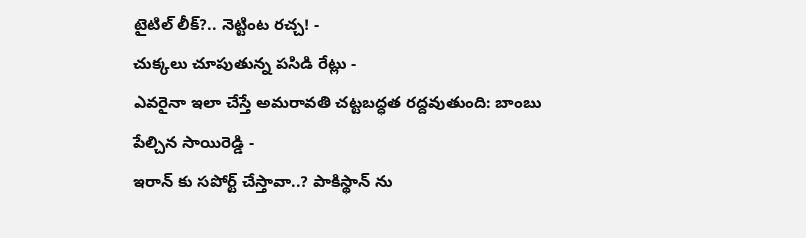టైటిల్ లీక్?.. నెట్టింట రచ్చ! -
చుక్కలు చూపుతున్న పసిడి రేట్లు -
ఎవరైనా ఇలా చేస్తే అమరావతి చట్టబద్ధత రద్దవుతుంది: బాంబు పేల్చిన సాయిరెడ్డి -
ఇరాన్ కు సపోర్ట్ చేస్తావా..? పాకిస్థాన్ ను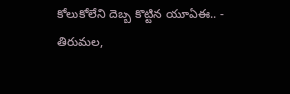కోలుకోలేని దెబ్బ కొట్టిన యూఏఈ.. -
తిరుమల,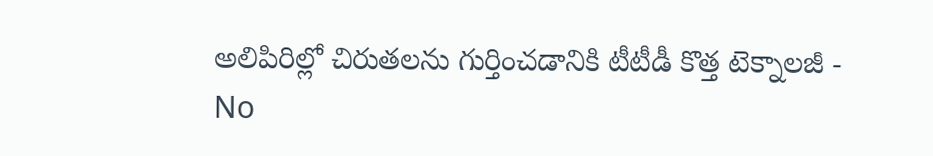అలిపిరిల్లో చిరుతలను గుర్తించడానికి టీటీడీ కొత్త టెక్నాలజీ -
No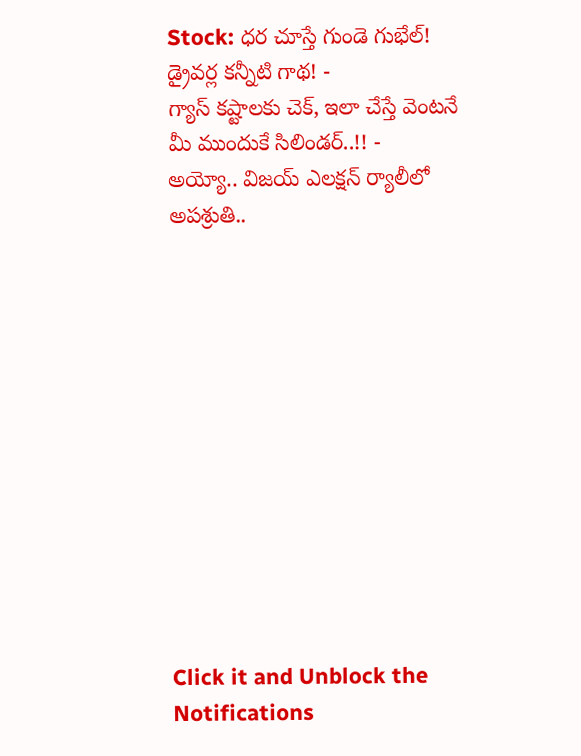Stock: ధర చూస్తే గుండె గుభేల్! డ్రైవర్ల కన్నీటి గాథ! -
గ్యాస్ కష్టాలకు చెక్, ఇలా చేస్తే వెంటనే మీ ముందుకే సిలిండర్..!! -
అయ్యో.. విజయ్ ఎలక్షన్ ర్యాలీలో అపశ్రుతి..












Click it and Unblock the Notifications